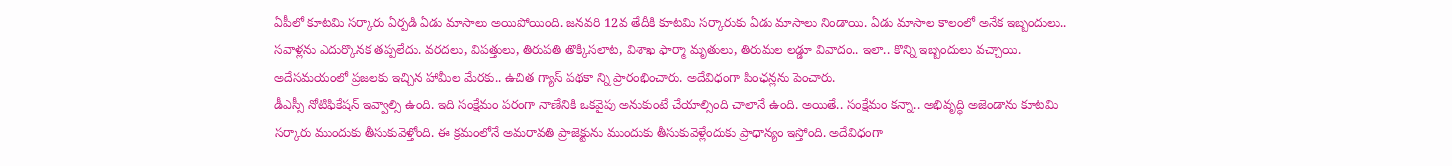ఏపీలో కూటమి సర్కారు ఏర్పడి ఏడు మాసాలు అయిపోయింది. జనవరి 12వ తేదీకి కూటమి సర్కారుకు ఏడు మాసాలు నిండాయి. ఏడు మాసాల కాలంలో అనేక ఇబ్బందులు.. సవాళ్లను ఎదుర్కొనక తప్పలేదు. వరదలు, విపత్తులు, తిరుపతి తొక్కిసలాట, విశాఖ ఫార్మా మృతులు, తిరుమల లడ్డూ వివాదం.. ఇలా.. కొన్ని ఇబ్బందులు వచ్చాయి. అదేసమయంలో ప్రజలకు ఇచ్చిన హామీల మేరకు.. ఉచిత గ్యాస్ పథకా న్ని ప్రారంభించారు. అదేవిధంగా పింఛన్లను పెంచారు.
డీఎస్సీ నోటిఫికేషన్ ఇవ్వాల్సి ఉంది. ఇది సంక్షేమం పరంగా నాణేనికి ఒకవైపు అనుకుంటే చేయాల్సింది చాలానే ఉంది. అయితే.. సంక్షేమం కన్నా.. అభివృద్ధి అజెండాను కూటమి సర్కారు ముందుకు తీసుకువెళ్తోంది. ఈ క్రమంలోనే అమరావతి ప్రాజెక్టును ముందుకు తీసుకువెళ్లేందుకు ప్రాధాన్యం ఇస్తోంది. అదేవిధంగా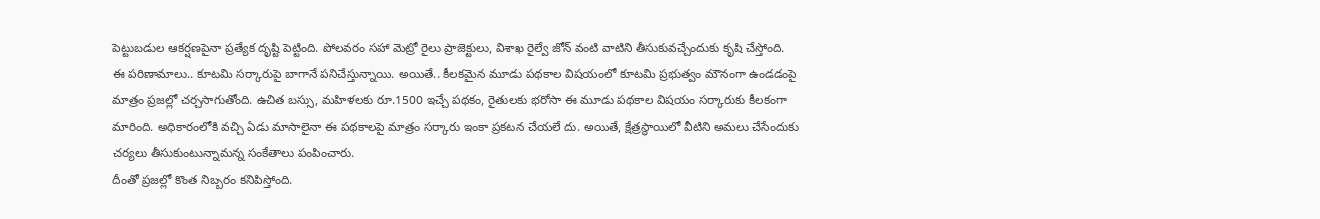పెట్టుబడుల ఆకర్షణపైనా ప్రత్యేక దృష్టి పెట్టింది. పోలవరం సహా మెట్రో రైలు ప్రాజెక్టులు, విశాఖ రైల్వే జోన్ వంటి వాటిని తీసుకువచ్చేందుకు కృషి చేస్తోంది.
ఈ పరిణామాలు.. కూటమి సర్కారుపై బాగానే పనిచేస్తున్నాయి. అయితే.. కీలకమైన మూడు పథకాల విషయంలో కూటమి ప్రభుత్వం మౌనంగా ఉండడంపై మాత్రం ప్రజల్లో చర్చసాగుతోంది. ఉచిత బస్సు, మహిళలకు రూ.1500 ఇచ్చే పథకం, రైతులకు భరోసా ఈ మూడు పథకాల విషయం సర్కారుకు కీలకంగా మారింది. అధికారంలోకి వచ్చి ఏడు మాసాలైనా ఈ పథకాలపై మాత్రం సర్కారు ఇంకా ప్రకటన చేయలే దు. అయితే, క్షేత్రస్థాయిలో వీటిని అమలు చేసేందుకు చర్యలు తీసుకుంటున్నామన్న సంకేతాలు పంపించారు.
దీంతో ప్రజల్లో కొంత నిబ్బరం కనిపిస్తోంది.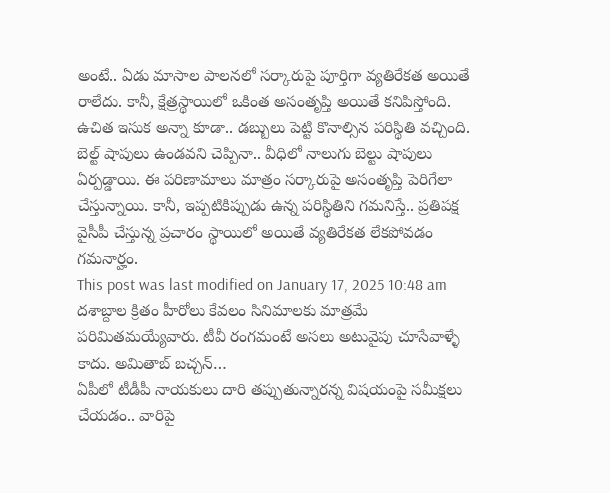అంటే.. ఏడు మాసాల పాలనలో సర్కారుపై పూర్తిగా వ్యతిరేకత అయితే రాలేదు. కానీ, క్షేత్రస్థాయిలో ఒకింత అసంతృప్తి అయితే కనిపిస్తోంది. ఉచిత ఇసుక అన్నా కూడా.. డబ్బులు పెట్టి కొనాల్సిన పరిస్థితి వచ్చింది. బెల్ట్ షాపులు ఉండవని చెప్పినా.. వీధిలో నాలుగు బెల్టు షాపులు ఏర్పడ్డాయి. ఈ పరిణామాలు మాత్రం సర్కారుపై అసంతృప్తి పెరిగేలా చేస్తున్నాయి. కానీ, ఇప్పటికిప్పుడు ఉన్న పరిస్థితిని గమనిస్తే.. ప్రతిపక్ష వైసీపీ చేస్తున్న ప్రచారం స్థాయిలో అయితే వ్యతిరేకత లేకపోవడం గమనార్హం.
This post was last modified on January 17, 2025 10:48 am
దశాబ్దాల క్రితం హీరోలు కేవలం సినిమాలకు మాత్రమే పరిమితమయ్యేవారు. టీవీ రంగమంటే అసలు అటువైపు చూసేవాళ్ళే కాదు. అమితాబ్ బచ్చన్…
ఏపీలో టీడీపీ నాయకులు దారి తప్పుతున్నారన్న విషయంపై సమీక్షలు చేయడం.. వారిపై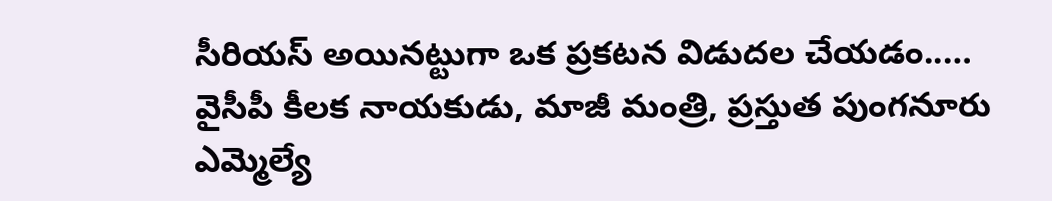సీరియస్ అయినట్టుగా ఒక ప్రకటన విడుదల చేయడం..…
వైసీపీ కీలక నాయకుడు, మాజీ మంత్రి, ప్రస్తుత పుంగనూరు ఎమ్మెల్యే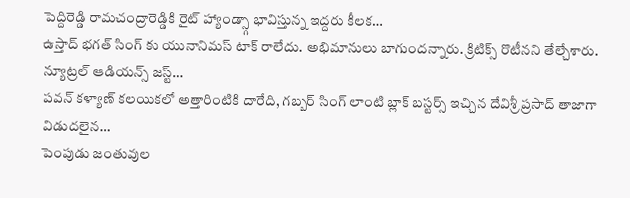పెద్దిరెడ్డి రామచంద్రారెడ్డికి రైట్ హ్యాండ్స్గా భావిస్తున్న ఇద్దరు కీలక…
ఉస్తాద్ భగత్ సింగ్ కు యునానిమస్ టాక్ రాలేదు. అభిమానులు బాగుందన్నారు. క్రిటిక్స్ రొటీనని తేల్చేశారు. న్యూట్రల్ ఆడియన్స్ జస్ట్…
పవన్ కళ్యాణ్ కలయికలో అత్తారింటికి దారేది, గబ్బర్ సింగ్ లాంటి బ్లాక్ బస్టర్స్ ఇచ్చిన దేవిశ్రీ ప్రసాద్ తాజాగా విడుదలైన…
పెంపుడు జంతువుల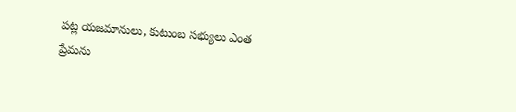పట్ల యజమానులు, కుటుంబ సభ్యులు ఎంత ప్రేమను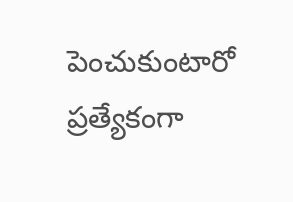పెంచుకుంటారో ప్రత్యేకంగా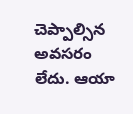చెప్పాల్సిన అవసరం లేదు. ఆయా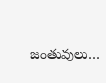జంతువులు…